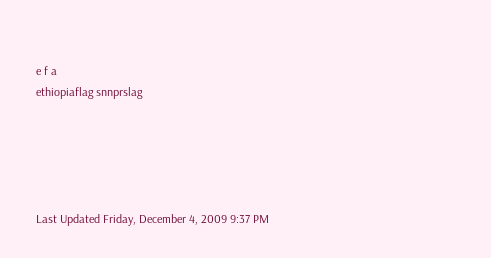e f a
ethiopiaflag snnprslag





Last Updated Friday, December 4, 2009 9:37 PM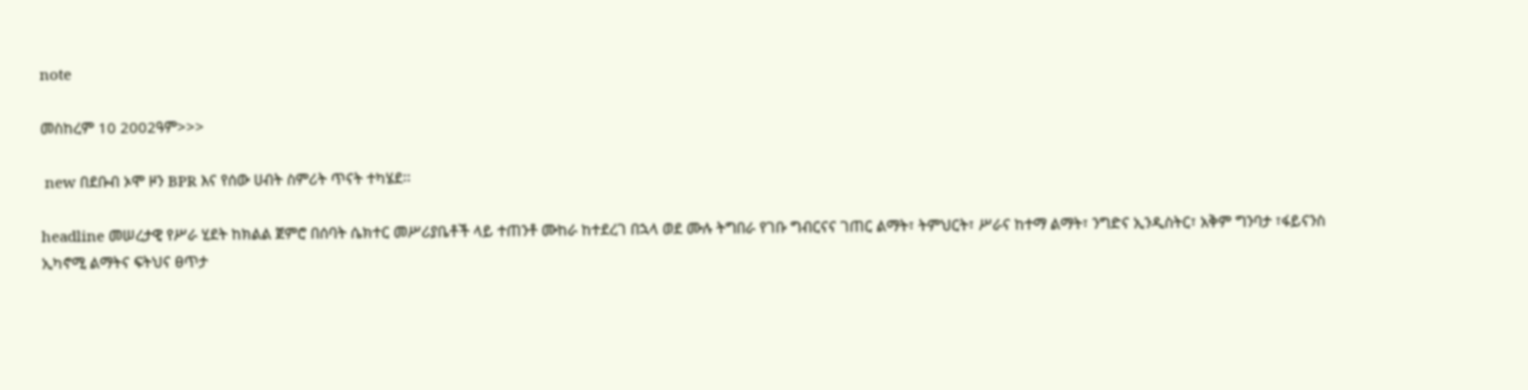note

መስከረም 10 2002ዓም>>>

 new በደቡብ ኦሞ ዞን BPR እና የሰው ሀብት ስምሪት ጥናት ተካሄደ፡፡

headline መሠረታዊ የሥራ ሂደት ከክልል ጀምሮ በሰባት ሴክተር መሥሪያቤቶች ላይ ተጠንቶ ሙከራ ከተደረገ በኋላ ወደ ሙሉ ትግበራ የገቡ ግብርናና ገጠር ልማት፣ ትምህርት፣ ሥራና ከተማ ልማት፣ ንግድና ኢንዲስትር፣ አቅም ግንባታ ፣ፋይናንስ ኢካኖሚ ልማትና ፍትህና ፀጥታ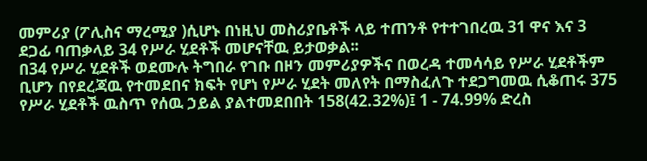መምሪያ (ፖሊስና ማረሚያ )ሲሆኑ በነዚህ መስሪያቤቶች ላይ ተጠንቶ የተተገበረዉ 31 ዋና እና 3 ደጋፊ ባጠቃላይ 34 የሥራ ሂደቶች መሆናቸዉ ይታወቃል፡፡
በ34 የሥራ ሂደቶች ወደሙሉ ትግበራ የገቡ በዞን መምሪያዎችና በወረዳ ተመሳሳይ የሥራ ሂደቶችም ቢሆን በየደረጃዉ የተመደበና ክፍት የሆነ የሥራ ሂደት መለየት በማስፈለጉ ተደጋግመዉ ሲቆጠሩ 375 የሥራ ሂደቶች ዉስጥ የሰዉ ኃይል ያልተመደበበት 158(42.32%)፤ 1 - 74.99% ድረስ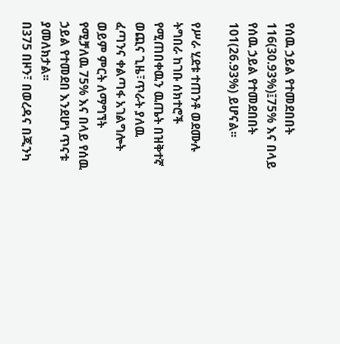የሰዉ ኃይል የተመደበበት 116(30.93%)፤75% እና በላይ የሰዉ ኃይል የተመደበበት 101(26.93%) ይሆናል፡፡

የሥራ ሂደቱ ተጠንቶ ወደሙሉ ትግበራ ከገቡ ሰክተሮች የሚጠበቀዉን ዉጤት በዝቅተኛ ወጪና ጊዜ፣ጥራት ያለዉ ፈጣንና ቀልጣፋ አገልግሎት ወይም ምርት ለማግኘት የሚቻለዉ 75% እና በላይ የሰዉ ኃይል የተመደበ እንደሆነ ጥናቱ ያመለክታል፡፡
በ375 በዞን፣ በወረዳና በጂንካ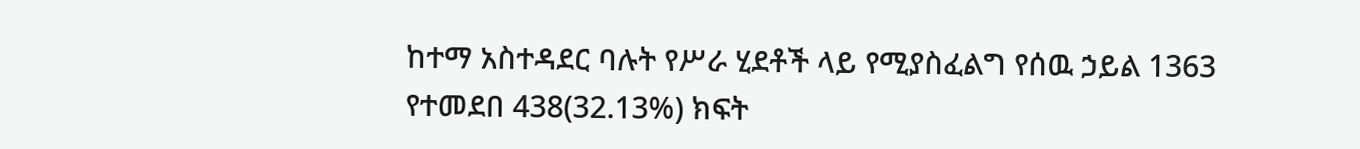ከተማ አስተዳደር ባሉት የሥራ ሂደቶች ላይ የሚያስፈልግ የሰዉ ኃይል 1363 የተመደበ 438(32.13%) ክፍት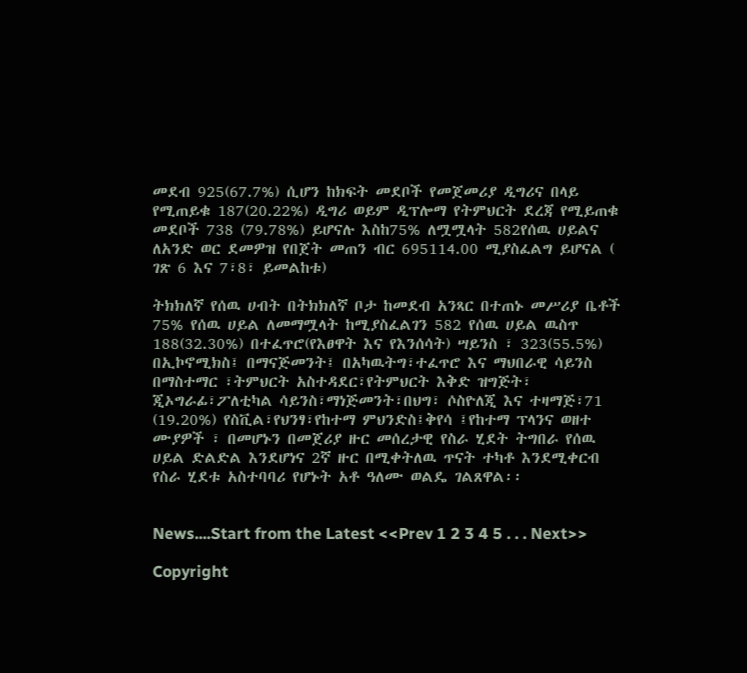መደብ 925(67.7%) ሲሆን ከክፍት መደቦች የመጀመሪያ ዲግሪና በላይ የሚጠይቁ 187(20.22%) ዲግሪ ወይም ዲፕሎማ የትምህርት ደረጃ የሚይጠቁ መደቦች 738 (79.78%) ይሆናሉ እስከ75% ለሟሟላት 582የሰዉ ሀይልና ለአንድ ወር ደመዎዝ የበጀት መጠን ብር 695114.00 ሚያስፈልግ ይሆናል ( ገጽ 6 እና 7፣8፣ ይመልከቱ)

ትክክለኛ የሰዉ ሀብት በትክክለኛ ቦታ ከመደብ አንጻር በተጠኑ መሥሪያ ቤቶች 75% የሰዉ ሀይል ለመማሟላት ከሚያስፈልገን 582 የሰዉ ሀይል ዉስጥ 188(32.30%) በተፈጥሮ(የእፀዋት እና የእንሰሳት) ሣይንስ ፣ 323(55.5%) በኢኮኖሚክስ፤ በማናጅመንት፤ በአካዉትግ፣ተፈጥሮ እና ማህበራዊ ሳይንስ በማስተማር ፣ትምህርት አስተዳደር፣የትምህርት እቅድ ዝግጅት፣ ጂኦግራፊ፣ፖለቲካል ሳይንስ፣ማነጅመንት፣በህግ፣ ሶስዮለጂ እና ተዛማጅ፣71 (19.20%) የስቪል፣የህንፃ፣የከተማ ምህንድስ፤ቅየሳ ፤የከተማ ፕላንና ወዘተ ሙያዎች ፣ በመሆኑን በመጀሪያ ዙር መሰረታዊ የስራ ሂደት ትግበራ የሰዉ ሀይል ድልድል እንደሆነና 2ኛ ዙር በሚቀትለዉ ጥናት ተካቶ እንደሚቀርብ የስራ ሂደቱ አስተባባሪ የሆኑት አቶ ዓለሙ ወልዴ ገልጸዋል፡፡


News....Start from the Latest <<Prev 1 2 3 4 5 . . . Next>>

Copyright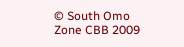© South Omo Zone CBB 2009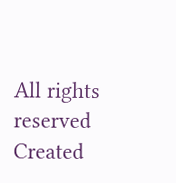All rights reserved
Created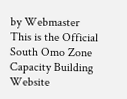by Webmaster
This is the Official South Omo Zone Capacity Building Website